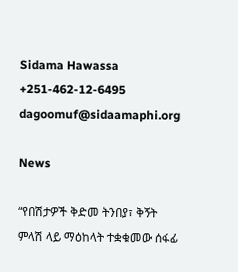Sidama Hawassa
+251-462-12-6495
dagoomuf@sidaamaphi.org

News

“የበሽታዎች ቅድመ ትንበያ፣ ቅኝት ምላሽ ላይ ማዕከላት ተቋቁመው ሰፋፊ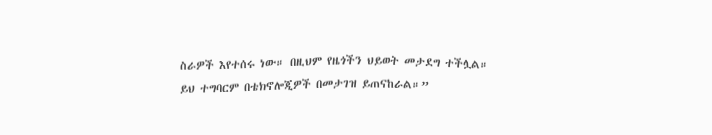ስራዎች እየተሰሩ ነው። በዚህም የዜጎችን ህይወት መታደግ ተችሏል። ይህ ተግባርም በቴክኖሎጂዎች በመታገዝ ይጠናከራል።”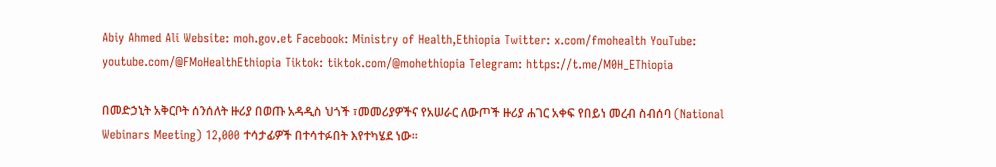Abiy Ahmed Ali Website: moh.gov.et Facebook: Ministry of Health,Ethiopia Twitter: x.com/fmohealth YouTube: youtube.com/@FMoHealthEthiopia Tiktok: tiktok.com/@mohethiopia Telegram: https://t.me/M0H_EThiopia

በመድኃኒት አቅርቦት ሰንሰለት ዙሪያ በወጡ አዳዲስ ህጎች ፣መመሪያዎችና የአሠራር ለውጦች ዙሪያ ሐገር አቀፍ የበይነ መረብ ስብሰባ (National Webinars Meeting) 12,000 ተሳታፊዎች በተሳተፉበት እየተካሄደ ነው።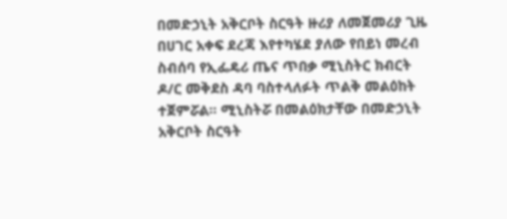በመድኃኒት አቅርቦት ስርዓት ዙሪያ ለመጀመሪያ ጊዜ በሀገር አቀፍ ደረጃ እየተካሄደ ያለው የበይነ መረብ ስብሰባ የኢፌዴሪ ጤና ጥበቃ ሚኒስትር ክብርት ዶ/ር መቅደስ ዳባ ባስተላለፉት ጥልቅ መልዕከት ተጀምሯል። ሚኒስትሯ በመልዕክታቸው በመድኃኒት አቅርቦት ስርዓት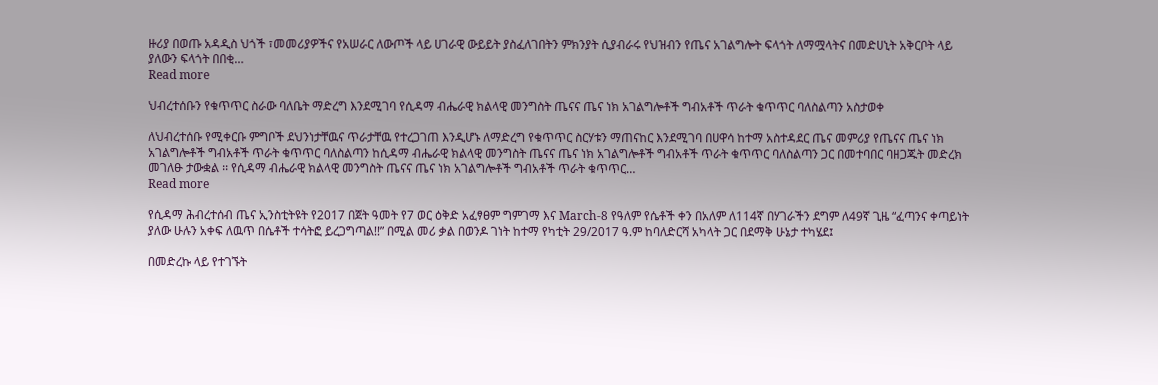ዙሪያ በወጡ አዳዲስ ህጎች ፣መመሪያዎችና የአሠራር ለውጦች ላይ ሀገራዊ ውይይት ያስፈለገበትን ምክንያት ሲያብራሩ የህዝብን የጤና አገልግሎት ፍላጎት ለማሟላትና በመድሀኒት አቅርቦት ላይ ያለውን ፍላጎት በበቂ…
Read more

ህብረተሰቡን የቁጥጥር ስራው ባለቤት ማድረግ እንደሚገባ የሲዳማ ብሔራዊ ክልላዊ መንግስት ጤናና ጤና ነክ አገልግሎቶች ግብአቶች ጥራት ቁጥጥር ባለስልጣን አስታወቀ

ለህብረተሰቡ የሚቀርቡ ምግቦች ደህንነታቸዉና ጥራታቸዉ የተረጋገጠ እንዲሆኑ ለማድረግ የቁጥጥር ስርሃቱን ማጠናከር እንደሚገባ በሀዋሳ ከተማ አስተዳደር ጤና መምሪያ የጤናና ጤና ነክ አገልግሎቶች ግብአቶች ጥራት ቁጥጥር ባለስልጣን ከሲዳማ ብሔራዊ ክልላዊ መንግስት ጤናና ጤና ነክ አገልግሎቶች ግብአቶች ጥራት ቁጥጥር ባለስልጣን ጋር በመተባበር ባዘጋጁት መድረክ መገለፁ ታውቋል ፡፡ የሲዳማ ብሔራዊ ክልላዊ መንግስት ጤናና ጤና ነክ አገልግሎቶች ግብአቶች ጥራት ቁጥጥር…
Read more

የሲዳማ ሕብረተሰብ ጤና ኢንስቲትዩት የ2017 በጀት ዓመት የ7 ወር ዕቅድ አፈፃፀም ግምገማ እና March-8 የዓለም የሴቶች ቀን በአለም ለ114ኛ በሃገራችን ደግም ለ49ኛ ጊዜ “ፈጣንና ቀጣይነት ያለው ሁሉን አቀፍ ለዉጥ በሴቶች ተሳትፎ ይረጋግጣል!!” በሚል መሪ ቃል በወንዶ ገነት ከተማ የካቲት 29/2017 ዓ.ም ከባለድርሻ አካላት ጋር በደማቅ ሁኔታ ተካሄደ፤

በመድረኩ ላይ የተገኙት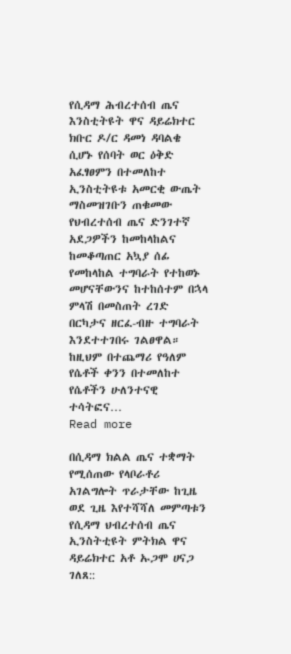የሲዳማ ሕብረተሰብ ጤና እንስቲትዩት ዋና ዳይሬክተር ክቡር ዶ/ር ዳመነ ዳባልቄ ሲሆኑ የሰባት ወር ዕቅድ አፈፃፀምን በተመለከተ ኢንስቲትዩቱ አመርቂ ውጤት ማስመዝገቡን ጠቁመው የህብረተሰብ ጤና ድንገተኛ አደጋዎችን ከመከላከልና ከመቆጣጠር አኳያ ሰፊ የመከላከል ተግባራት የተከወኑ መሆናቸውንና ከተከሰተም በኋላ ምላሽ በመስጠት ረገድ በርካታና ዘርፈ-ብዙ ተግባራት እንደተተገበሩ ገልፀዋል። ከዚህም በተጨማሪ የዓለም የሴቶች ቀንን በተመለከተ የሴቶችን ሁለንተናዊ ተሳትፎና…
Read more

በሲዳማ ክልል ጤና ተቋማት የሚሰጠው የላቦራቶሪ አገልግሎት ጥራታቸው ከጊዜ ወደ ጊዜ እየተሻሻለ መምጣቱን የሲዳማ ህብረተሰብ ጤና ኢንስትቲዩት ምትክል ዋና ዳይሬክተር አቶ ኡጋሞ ሀናጋ ገለጸ::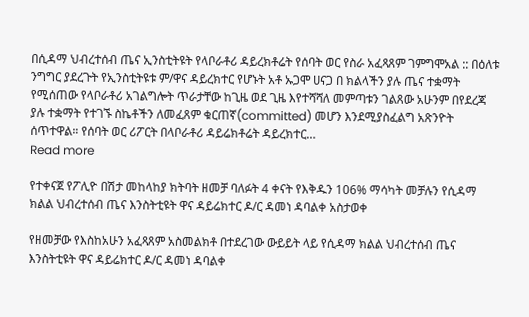በሲዳማ ህብረተሰብ ጤና ኢንስቲትዩት የላቦራቶሪ ዳይረክቶሬት የሰባት ወር የስራ አፈጻጸም ገምግሞአል :: በዕለቱ ንግግር ያደረጉት የኢንስቲትዩቱ ም/ዋና ዳይረክተር የሆኑት አቶ ኡጋሞ ሀናጋ በ ክልላችን ያሉ ጤና ተቋማት የሚሰጠው የላቦራቶሪ አገልግሎት ጥራታቸው ከጊዜ ወደ ጊዜ እየተሻሻለ መምጣቱን ገልጸው አሁንም በየደረጃ ያሉ ተቋማት የተገኙ ስኬቶችን ለመፈጸም ቁርጠኛ(committed) መሆን እንደሚያስፈልግ አጽንዮት ሰጥተዋል። የሰባት ወር ሪፖርት በላቦራቶሪ ዳይሬክቶሬት ዳይረክተር…
Read more

የተቀናጀ የፖሊዮ በሽታ መከላከያ ክትባት ዘመቻ ባለፉት 4 ቀናት የእቅዱን 106% ማሳካት መቻሉን የሲዳማ ክልል ህብረተሰብ ጤና እንስትቲዩት ዋና ዳይሬክተር ዶ/ር ዳመነ ዳባልቀ አስታወቀ

የዘመቻው የእስከአሁን አፈጻጸም አስመልክቶ በተደረገው ውይይት ላይ የሲዳማ ክልል ህብረተሰብ ጤና እንስትቲዩት ዋና ዳይሬክተር ዶ/ር ዳመነ ዳባልቀ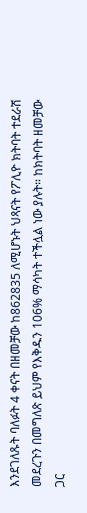እንደገለጹት ባለፉት 4 ቀናት በዘመቻው ከ862835 ለሚሆኑት ህጻናት የፖሊዮ ክትባት ተደራሽ መደረጉን በመግለጽ ይህም የእቅዱን 106% ማሳካት ተችሏል ነው ያሉት። ከክትባት ዘመቻው ጋር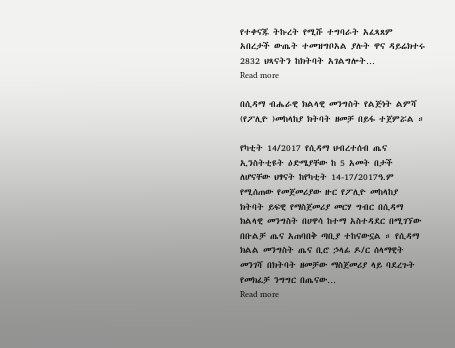የተቀናጁ ትኩረት የሚሹ ተግባራት አፈጻጸም አበረታች ውጤት ተመዝግቦአል ያሉት ዋና ዳይሬክተሩ 2832 ህጻናትን ከክትባት አገልግሎት…
Read more

በሲዳማ ብሔራዊ ክልላዊ መንግስት የልጅነት ልምሻ (የፖሊዮ )መከላከያ ክትባት ዘመቻ በይፋ ተጀምሯል ።

የካቲት 14/2017 የሲዳማ ህብረተሰብ ጤና ኢንስትቲዩት ዕድሜያቸው ከ 5 አመት በታች ለሆናቸው ህፃናት ከየካቲት 14-17/2017ዓ.ም የሚሰጠው የመጀመሪያው ዙር የፖሊዮ መከላከያ ክትባት ይፍዊ የማስጀመሪያ መርሃ ግብር በሲዳማ ክልላዊ መንግስት በሀዋሳ ከተማ አስተዳደር በሚገኘው በቡልቻ ጤና አጠባበቅ ጣቢያ ተከናውኗል ። የሲዳማ ክልል መንግስት ጤና ቢሮ ኃላፊ ዶ/ር ሰላማዊት መንገሻ በክትባት ዘመቻው ማስጀመሪያ ላይ ባደረጉት የመክፈቻ ንግግር በጤናው…
Read more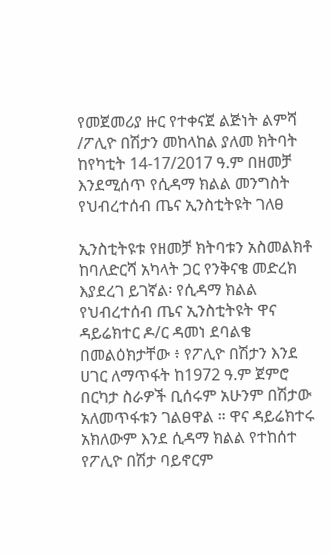የመጀመሪያ ዙር የተቀናጀ ልጅነት ልምሻ /ፖሊዮ በሽታን መከላከል ያለመ ክትባት ከየካቲት 14-17/2017 ዓ.ም በዘመቻ እንደሚሰጥ የሲዳማ ክልል መንግስት የህብረተሰብ ጤና ኢንስቲትዩት ገለፀ

ኢንስቲትዩቱ የዘመቻ ክትባቱን አስመልክቶ ከባለድርሻ አካላት ጋር የንቅናቄ መድረክ እያደረገ ይገኛል፡ የሲዳማ ክልል የህብረተሰብ ጤና ኢንስቲትዩት ዋና ዳይሬክተር ዶ/ር ዳመነ ደባልቄ በመልዕክታቸው ፥ የፖሊዮ በሽታን እንደ ሀገር ለማጥፋት ከ1972 ዓ.ም ጀምሮ በርካታ ስራዎች ቢሰሩም አሁንም በሽታው አለመጥፋቱን ገልፀዋል ። ዋና ዳይሬክተሩ አክለውም እንደ ሲዳማ ክልል የተከሰተ የፖሊዮ በሽታ ባይኖርም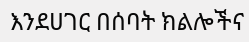እንደሀገር በሰባት ክልሎችና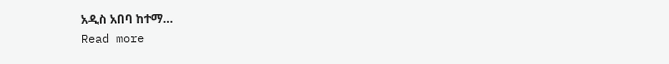አዲስ አበባ ከተማ…
Read more